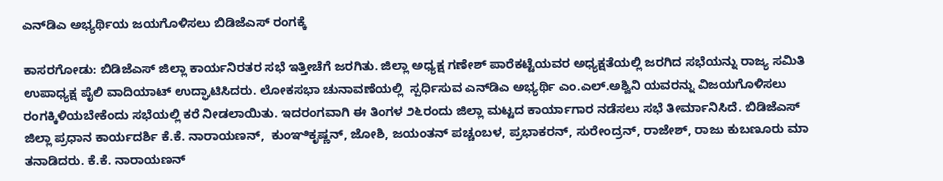ಎನ್‌ಡಿಎ ಅಭ್ಯರ್ಥಿಯ ಜಯಗೊಳಿಸಲು ಬಿಡಿಜೆಎಸ್ ರಂಗಕ್ಕೆ

ಕಾಸರಗೋಡು: ಬಿಡಿಜೆಎಸ್ ಜಿಲ್ಲಾ ಕಾರ್ಯನಿರತರ ಸಭೆ ಇತ್ತೀಚೆಗೆ ಜರಗಿತು. ಜಿಲ್ಲಾ ಅಧ್ಯಕ್ಷ ಗಣೇಶ್ ಪಾರೆಕಟ್ಟೆಯವರ ಅಧ್ಯಕ್ಷತೆಯಲ್ಲಿ ಜರಗಿದ ಸಭೆಯನ್ನು ರಾಜ್ಯ ಸಮಿತಿ ಉಪಾಧ್ಯಕ್ಷ ಪೈಲಿ ವಾದಿಯಾಟ್ ಉದ್ಘಾಟಿಸಿದರು. ಲೋಕಸಭಾ ಚುನಾವಣೆಯಲ್ಲಿ  ಸ್ಪರ್ಧಿಸುವ ಎನ್‌ಡಿಎ ಅಭ್ಯರ್ಥಿ ಎಂ.ಎಲ್.ಅಶ್ವಿನಿ ಯವರನ್ನು ವಿಜಯಗೊಳಿಸಲು ರಂಗಕ್ಕಿಳಿಯಬೇಕೆಂದು ಸಭೆಯಲ್ಲಿ ಕರೆ ನೀಡಲಾಯಿತು. ಇದರಂಗವಾಗಿ ಈ ತಿಂಗಳ ೨೬ರಂದು ಜಿಲ್ಲಾ ಮಟ್ಟದ ಕಾರ್ಯಾಗಾರ ನಡೆಸಲು ಸಭೆ ತೀರ್ಮಾನಿಸಿದೆ. ಬಿಡಿಜೆಎಸ್ ಜಿಲ್ಲಾ ಪ್ರಧಾನ ಕಾರ್ಯದರ್ಶಿ ಕೆ.ಕೆ. ನಾರಾಯಣನ್,  ಕುಂಞಿಕೃಷ್ಣನ್, ಜೋಶಿ, ಜಯಂತನ್ ಪಚ್ಚಂಬಳ, ಪ್ರಭಾಕರನ್, ಸುರೇಂದ್ರನ್, ರಾಜೇಶ್, ರಾಜು ಕುಬಣೂರು ಮಾ ತನಾಡಿದರು. ಕೆ.ಕೆ. ನಾರಾಯಣನ್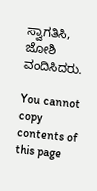ಸ್ವಾಗತಿಸಿ, ಜೋಶಿ ವಂದಿಸಿದರು.

You cannot copy contents of this page